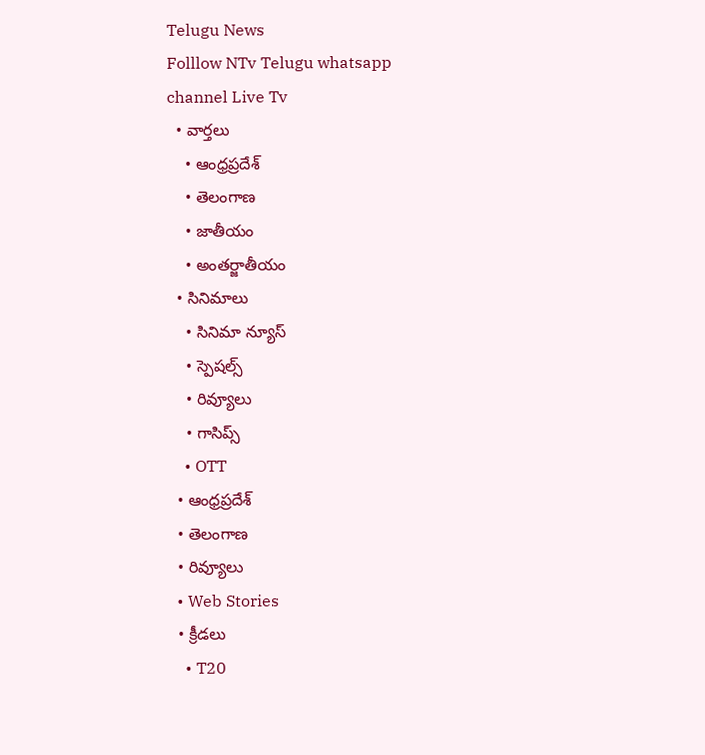Telugu News
Folllow NTv Telugu whatsapp channel Live Tv
  • వార్తలు
    • ఆంధ్రప్రదేశ్
    • తెలంగాణ
    • జాతీయం
    • అంతర్జాతీయం
  • సినిమాలు
    • సినిమా న్యూస్
    • స్పెషల్స్
    • రివ్యూలు
    • గాసిప్స్
    • OTT
  • ఆంధ్రప్రదేశ్
  • తెలంగాణ
  • రివ్యూలు
  • Web Stories
  • క్రీడలు
    • T20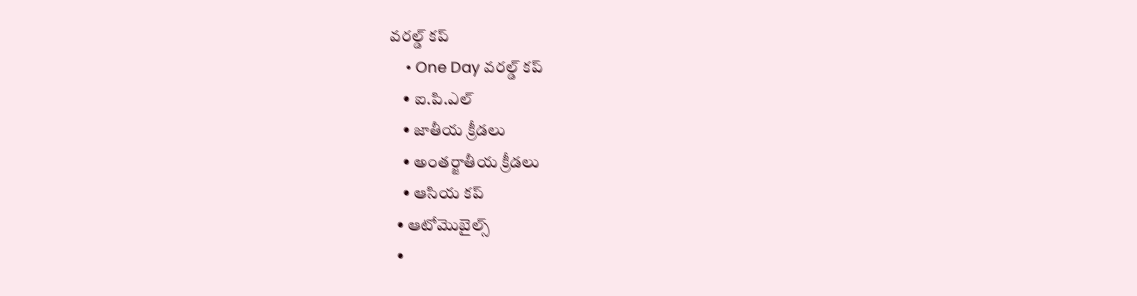వరల్డ్ కప్
    • One Day వరల్డ్ కప్
    • ఐ.పి.ఎల్
    • జాతీయ క్రీడలు
    • అంతర్జాతీయ క్రీడలు
    • ఆసియ కప్
  • ఆటోమొబైల్స్
  •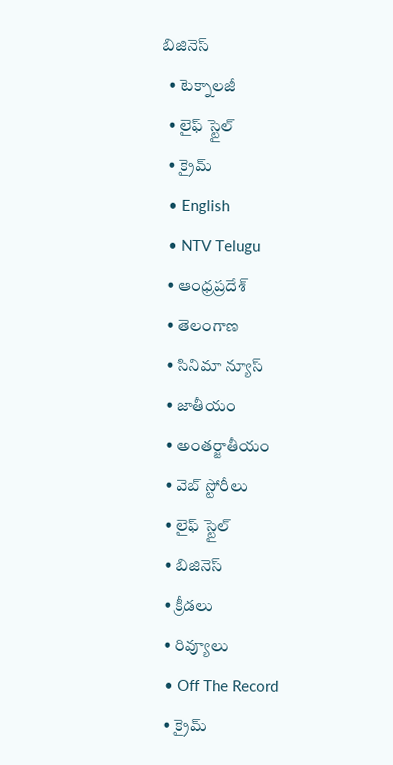బిజినెస్‌
  • టెక్నాలజీ
  • లైఫ్ స్టైల్
  • క్రైమ్
  • English
  • NTV Telugu
  • ఆంధ్రప్రదేశ్
  • తెలంగాణ
  • సినిమా న్యూస్
  • జాతీయం
  • అంతర్జాతీయం
  • వెబ్ స్టోరీలు
  • లైఫ్ స్టైల్
  • బిజినెస్‌
  • క్రీడలు
  • రివ్యూలు
  • Off The Record
  • క్రైమ్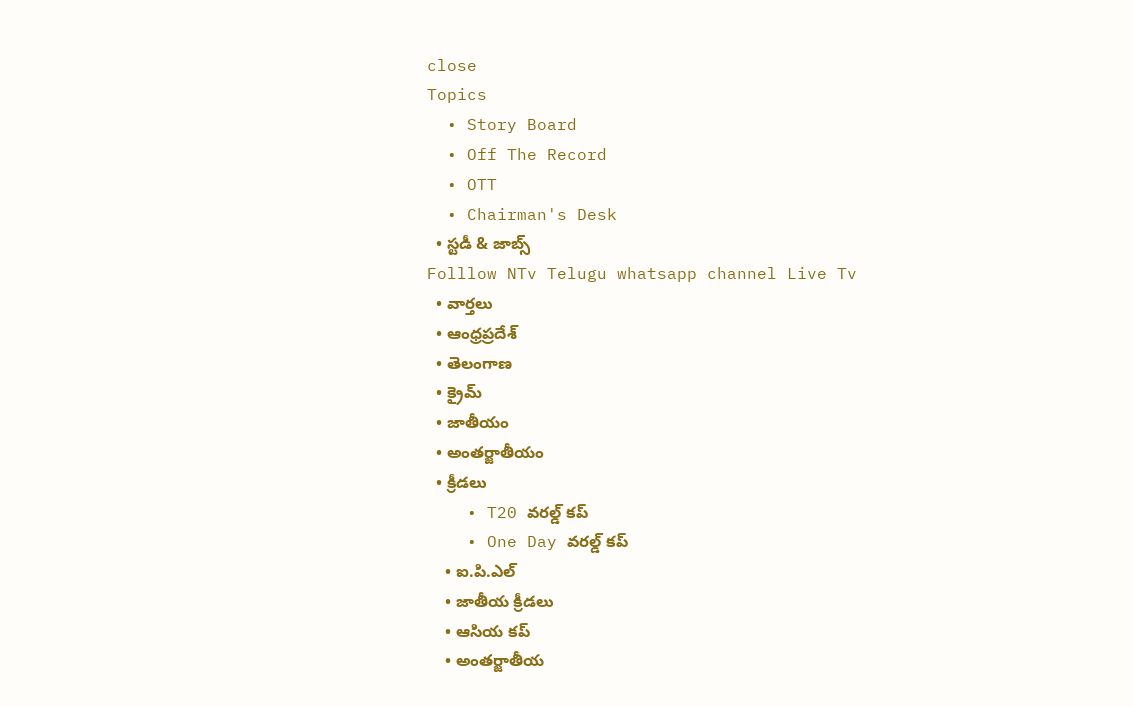close
Topics
  • Story Board
  • Off The Record
  • OTT
  • Chairman's Desk
  • స్టడీ & జాబ్స్
Folllow NTv Telugu whatsapp channel Live Tv
  • వార్తలు
  • ఆంధ్రప్రదేశ్
  • తెలంగాణ
  • క్రైమ్
  • జాతీయం
  • అంతర్జాతీయం
  • క్రీడలు
    • T20 వరల్డ్ కప్
    • One Day వరల్డ్ కప్
    • ఐ.పి.ఎల్
    • జాతీయ క్రీడలు
    • ఆసియ కప్
    • అంతర్జాతీయ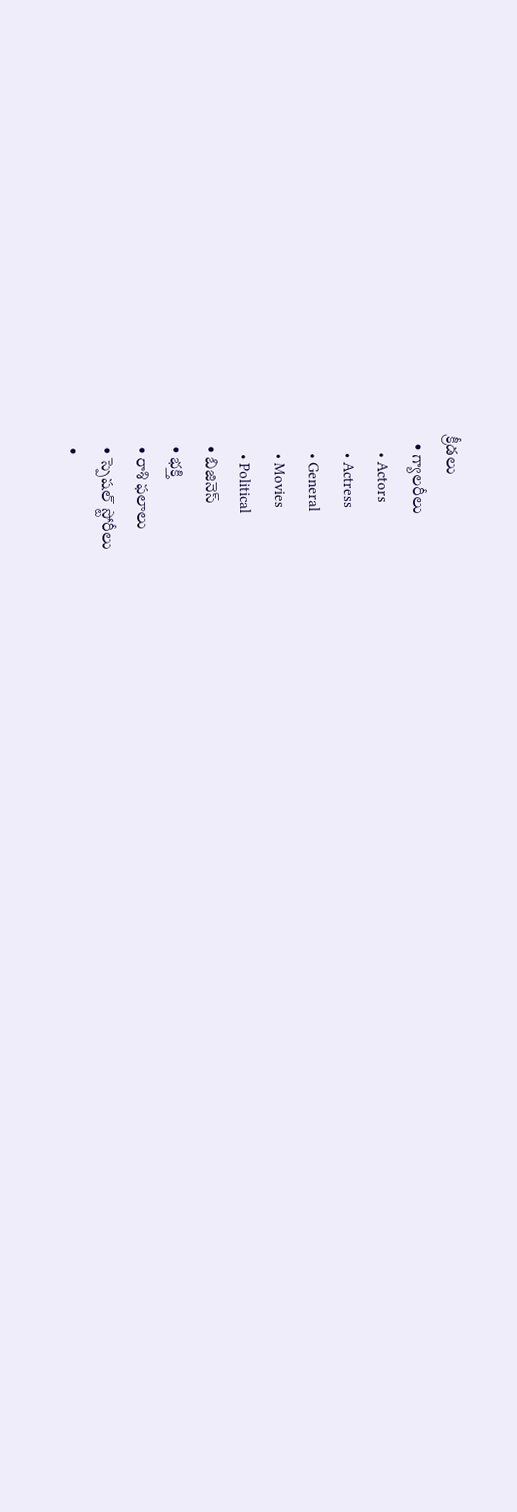క్రీడలు
  • గ్యాలరీలు
    • Actors
    • Actress
    • General
    • Movies
    • Political
  • బిజినెస్‌
  • భక్తి
  • రాశి ఫలాలు
  • స్పెషల్‌ స్టోరీలు
  •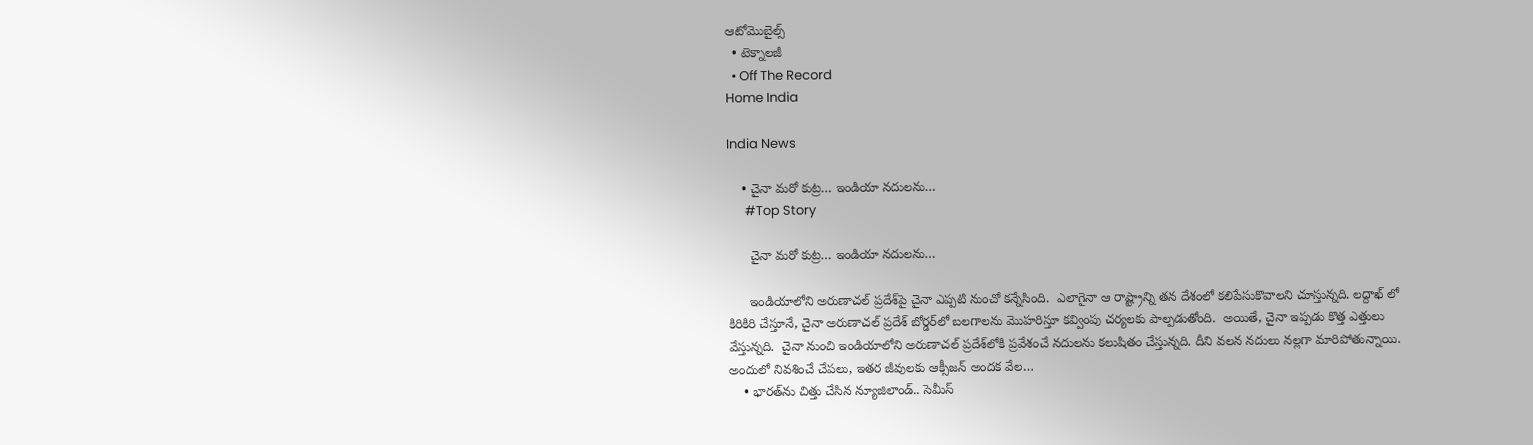ఆటోమొబైల్స్
  • టెక్నాలజీ
  • Off The Record
Home India

India News

    • చైనా మ‌రో కుట్ర‌… ఇండియా న‌దుల‌ను…
      #Top Story

      చైనా మ‌రో కుట్ర‌… ఇండియా న‌దుల‌ను…

      ఇండియాలోని అరుణాచ‌ల్ ప్ర‌దేశ్‌పై చైనా ఎప్ప‌టి నుంచో క‌న్నేసింది.  ఎలాగైనా ఆ రాష్ట్రాన్ని త‌న దేశంలో క‌లిపేసుకొవాల‌ని చూస్తున్న‌ది. ల‌ద్దాఖ్ లో కిరికిరి చేస్తూనే, చైనా అరుణాచ‌ల్ ప్ర‌దేశ్ బోర్డ‌ర్‌లో బ‌ల‌గాల‌ను మొహ‌రిస్తూ క‌వ్వింపు చ‌ర్య‌ల‌కు పాల్ప‌డుతోంది.  అయితే, చైనా ఇప్ప‌డు కొత్త ఎత్తులు వేస్తున్న‌ది.  చైనా నుంచి ఇండియాలోని అరుణాచ‌ల్ ప్ర‌దేశ్‌లోకి ప్ర‌వేశంచే నదుల‌ను క‌లుషితం చేస్తున్న‌ది. దీని వ‌ల‌న న‌దులు న‌ల్ల‌గా మారిపోతున్నాయి.  అందులో నివ‌శించే చేప‌లు, ఇత‌ర జీవుల‌కు ఆక్సీజ‌న్ అంద‌క వేల…
    • భారత్‌ను చిత్తు చేసిన న్యూజిలాండ్.. సెమీస్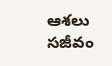ఆశలు సజీవం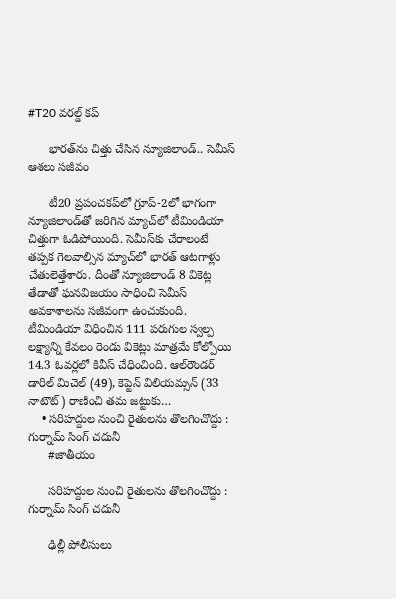#T20 వరల్డ్ కప్

      భారత్‌ను చిత్తు చేసిన న్యూజిలాండ్.. సెమీస్ ఆశలు సజీవం

      టీ20 ప్రపంచకప్‌లో గ్రూప్-2లో భాగంగా న్యూజిలాండ్‌తో జరిగిన మ్యాచ్‌లో టీమిండియా చిత్తుగా ఓడిపోయింది. సెమీస్‌కు చేరాలంటే తప్పక గెలవాల్సిన మ్యాచ్‌లో భారత్ ఆటగాళ్లు చేతులెత్తేశారు. దీంతో న్యూజిలాండ్ 8 వికెట్ల తేడాతో ఘనవిజయం సాధించి సెమీస్ అవకాశాలను సజీవంగా ఉంచుకుంది. టీమిండియా విధించిన 111 పరుగుల స్వల్ప లక్ష్యాన్ని కేవలం రెండు వికెట్లు మాత్రమే కోల్పోయి 14.3 ఓవర్లలో కివీస్ చేధించింది. ఆల్‌రౌండర్ డారిల్ మిచెల్ (49), కెప్టెన్ విలియమ్సన్ (33 నాటౌట్) రాణించి తమ జట్టుకు…
    • సరిహద్దుల నుంచి రైతులను తొలగించొద్దు : గుర్నామ్‌ సింగ్‌ చదునీ
      #జాతీయం

      సరిహద్దుల నుంచి రైతులను తొలగించొద్దు : గుర్నామ్‌ సింగ్‌ చదునీ

      ఢిల్లీ పోలీసులు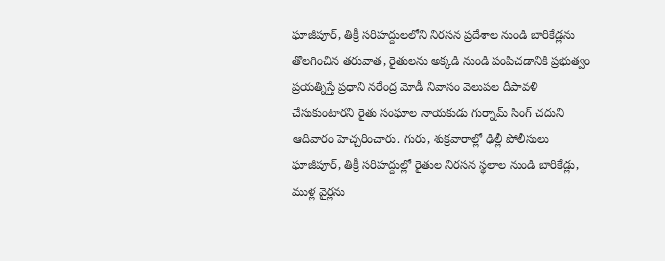ఘాజీపూర్, తిక్రీ సరిహద్దులలోని నిరసన ప్రదేశాల నుండి బారికేడ్లను తొలగించిన తరువాత, రైతులను అక్కడి నుండి పంపిచడానికి ప్రభుత్వం ప్రయత్నిస్తే ప్రధాని నరేంద్ర మోడీ నివాసం వెలుపల దీపావళి చేసుకుంటారని రైతు సంఘాల నాయకుడు గుర్నామ్ సింగ్ చదుని ఆదివారం హెచ్చరించారు. గురు, శుక్రవారాల్లో ఢిల్లీ పోలీసులు ఘాజీపూర్, తిక్రీ సరిహద్దుల్లో రైతుల నిరసన స్థలాల నుండి బారికేడ్లు, ముళ్ల వైర్లను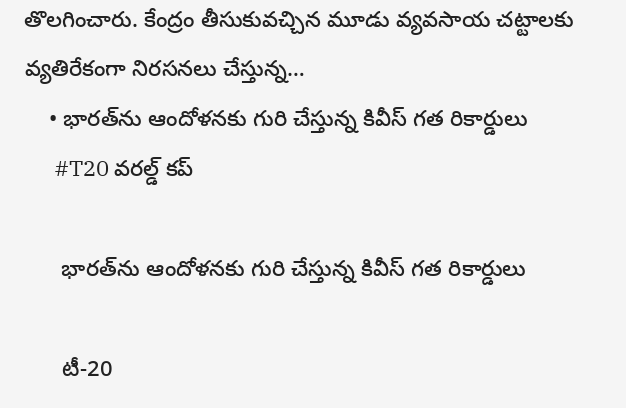తొలగించారు. కేంద్రం తీసుకువచ్చిన మూడు వ్యవసాయ చట్టాలకు వ్యతిరేకంగా నిరసనలు చేస్తున్న…
    • భారత్‌ను ఆందోళనకు గురి చేస్తున్న కివీస్‌ గత రికార్డులు
      #T20 వరల్డ్ కప్

      భారత్‌ను ఆందోళనకు గురి చేస్తున్న కివీస్‌ గత రికార్డులు

      టీ-20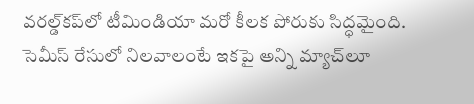వరల్డ్‌కప్‌లో టీమిండియా మరో కీలక పోరుకు సిద్ధమైంది. సెమీస్‌ రేసులో నిలవాలంటే ఇకపై అన్ని మ్యాచ్‌లూ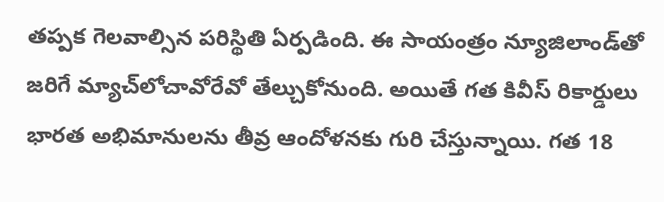తప్పక గెలవాల్సిన పరిస్థితి ఏర్పడింది. ఈ సాయంత్రం న్యూజిలాండ్‌తో జరిగే మ్యాచ్‌లోచావోరేవో తేల్చుకోనుంది. అయితే గత కివీస్‌ రికార్డులు భారత అభిమానులను తీవ్ర ఆందోళనకు గురి చేస్తున్నాయి. గత 18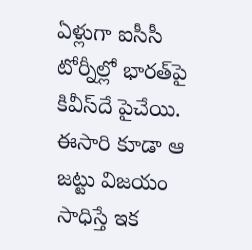ఏళ్లుగా ఐసీసీ టోర్నీల్లో భారత్‌పై కివీస్‌దే పైచేయి. ఈసారి కూడా ఆ జట్టు విజయం సాధిస్తే ఇక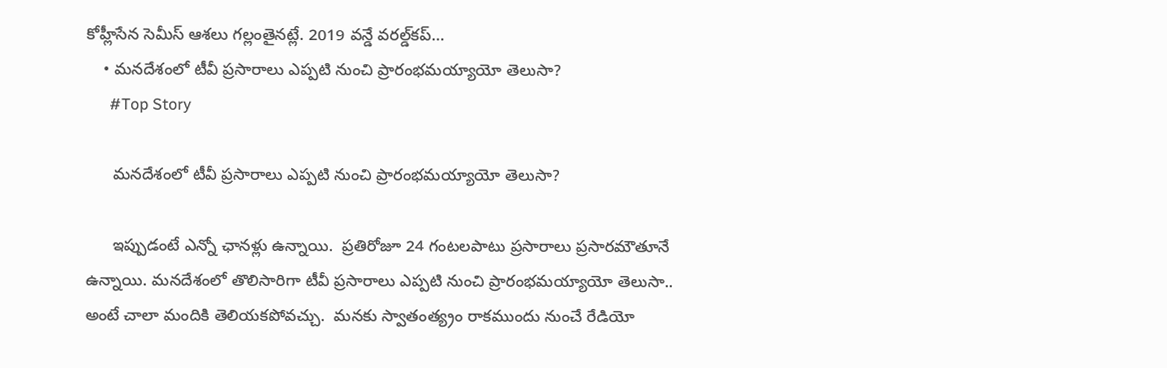కోహ్లీసేన సెమీస్‌ ఆశలు గల్లంతైనట్లే. 2019 వన్డే వరల్డ్‌కప్‌…
    • మ‌న‌దేశంలో టీవీ ప్ర‌సారాలు ఎప్ప‌టి నుంచి ప్రారంభ‌మ‌య్యాయో తెలుసా?
      #Top Story

      మ‌న‌దేశంలో టీవీ ప్ర‌సారాలు ఎప్ప‌టి నుంచి ప్రారంభ‌మ‌య్యాయో తెలుసా?

      ఇప్పుడంటే ఎన్నో ఛాన‌ళ్లు ఉన్నాయి.  ప్ర‌తిరోజూ 24 గంట‌ల‌పాటు ప్ర‌సారాలు ప్ర‌సార‌మౌతూనే ఉన్నాయి. మ‌న‌దేశంలో తొలిసారిగా టీవీ ప్ర‌సారాలు ఎప్ప‌టి నుంచి ప్రారంభ‌మ‌య్యాయో తెలుసా.. అంటే చాలా మందికి తెలియ‌క‌పోవ‌చ్చు.  మ‌న‌కు స్వాతంత్య్రం రాక‌ముందు నుంచే రేడియో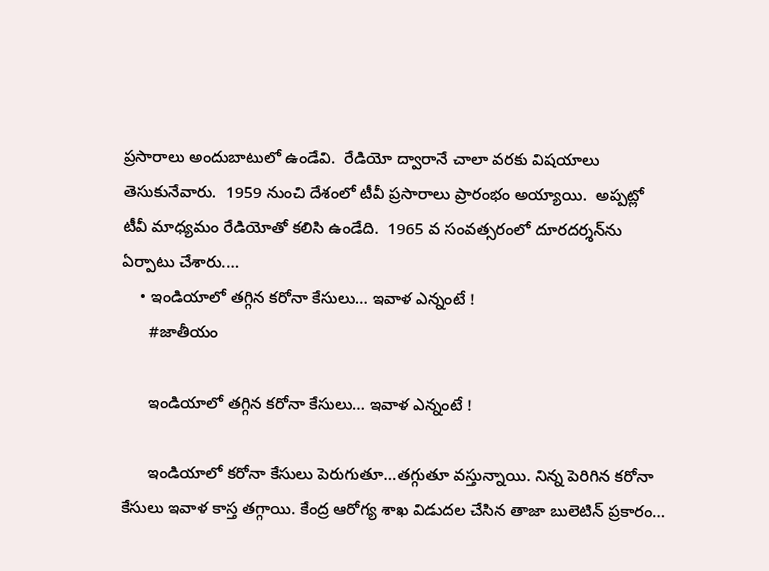ప్ర‌సారాలు అందుబాటులో ఉండేవి.  రేడియో ద్వారానే చాలా వ‌ర‌కు విష‌యాలు తెసుకునేవారు.  1959 నుంచి దేశంలో టీవీ ప్ర‌సారాలు ప్రారంభం అయ్యాయి.  అప్ప‌ట్లో టీవీ మాధ్య‌మం రేడియోతో క‌లిసి ఉండేది.  1965 వ సంవ‌త్స‌రంలో దూర‌ద‌ర్శ‌న్‌ను ఏర్పాటు చేశారు.…
    • ఇండియాలో తగ్గిన కరోనా కేసులు… ఇవాళ ఎన్నంటే !
      #జాతీయం

      ఇండియాలో తగ్గిన కరోనా కేసులు… ఇవాళ ఎన్నంటే !

      ఇండియాలో కరోనా కేసులు పెరుగుతూ…తగ్గుతూ వస్తున్నాయి. నిన్న పెరిగిన కరోనా కేసులు ఇవాళ కాస్త తగ్గాయి. కేంద్ర ఆరోగ్య శాఖ విడుదల చేసిన తాజా బులెటిన్‌ ప్రకారం…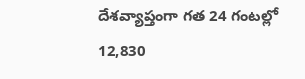దేశవ్యాప్తంగా గత 24 గంటల్లో 12,830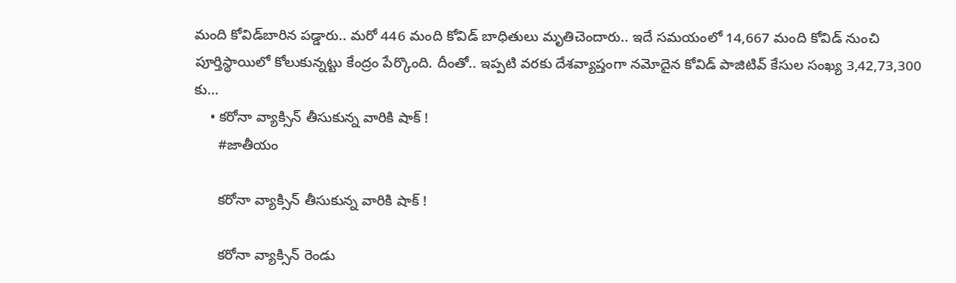మంది కోవిడ్‌బారిన పడ్డారు.. మరో 446 మంది కోవిడ్‌ బాధితులు మృతిచెందారు.. ఇదే సమయంలో 14,667 మంది కోవిడ్‌ నుంచి పూర్తిస్థాయిలో కోలుకున్నట్టు కేంద్రం పేర్కొంది. దీంతో.. ఇప్పటి వరకు దేశవ్యాప్తంగా నమోదైన కోవిడ్ పాజిటివ్‌ కేసుల సంఖ్య 3,42,73,300 కు…
    • కరోనా వ్యాక్సిన్‌ తీసుకున్న వారికి షాక్‌ !
      #జాతీయం

      కరోనా వ్యాక్సిన్‌ తీసుకున్న వారికి షాక్‌ !

      కరోనా వ్యాక్సిన్‌ రెండు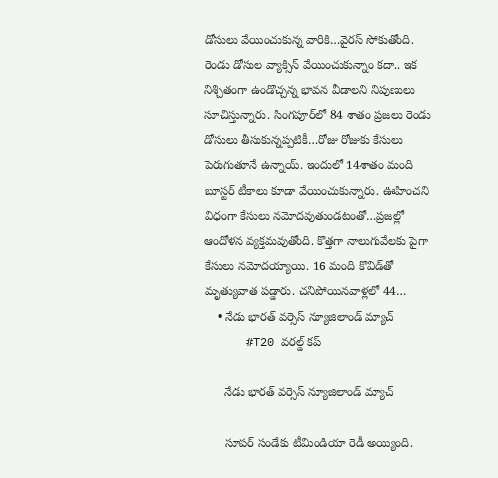డోసులు వేయించుకున్న వారికి…వైరస్‌ సోకుతోంది. రెండు డోసుల వ్యాక్సిన్‌ వేయించుకున్నాం కదా.. ఇక నిశ్చితంగా ఉండొచ్చన్న భావన వీడాలని నిపుణులు సూచిస్తున్నారు. సింగపూర్‌లో 84 శాతం ప్రజలు రెండు డోసులు తీసుకున్నప్పటికీ…రోజు రోజుకు కేసులు పెరుగుతూనే ఉన్నాయ్. ఇందులో 14శాతం మంది బూస్టర్‌ టీకాలు కూడా వేయించుకున్నారు. ఊహించని విధంగా కేసులు నమోదవుతుండటంతో…ప్రజల్లో ఆందోళన వ్యక్తమవుతోంది. కొత్తగా నాలుగువేలకు పైగా కేసులు నమోదయ్యాయి. 16 మంది కొవిడ్‌తో మృత్యువాత పడ్డారు. చనిపోయినవాళ్లలో 44…
    • నేడు భార‌త్ వ‌ర్సెస్ న్యూజిలాండ్‌ మ్యాచ్
      #T20 వరల్డ్ కప్

      నేడు భార‌త్ వ‌ర్సెస్ న్యూజిలాండ్‌ మ్యాచ్

      సూపర్‌ సండేకు టీమిండియా రెడీ అయ్యింది.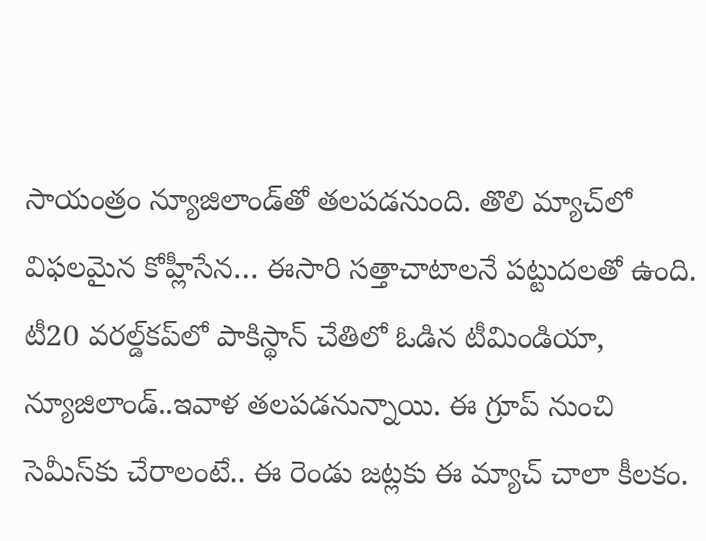సాయంత్రం న్యూజిలాండ్‌తో తలపడనుంది. తొలి మ్యాచ్‌లో విఫలమైన కోహ్లీసేన… ఈసారి సత్తాచాటాలనే పట్టుదలతో ఉంది. టీ20 వరల్డ్‌కప్‌లో పాకిస్థాన్‌ చేతిలో ఓడిన టీమిండియా, న్యూజిలాండ్‌..ఇవాళ తలపడనున్నాయి. ఈ గ్రూప్‌ నుంచి సెమీస్‌కు చేరాలంటే.. ఈ రెండు జట్లకు ఈ మ్యాచ్‌ చాలా కీలకం.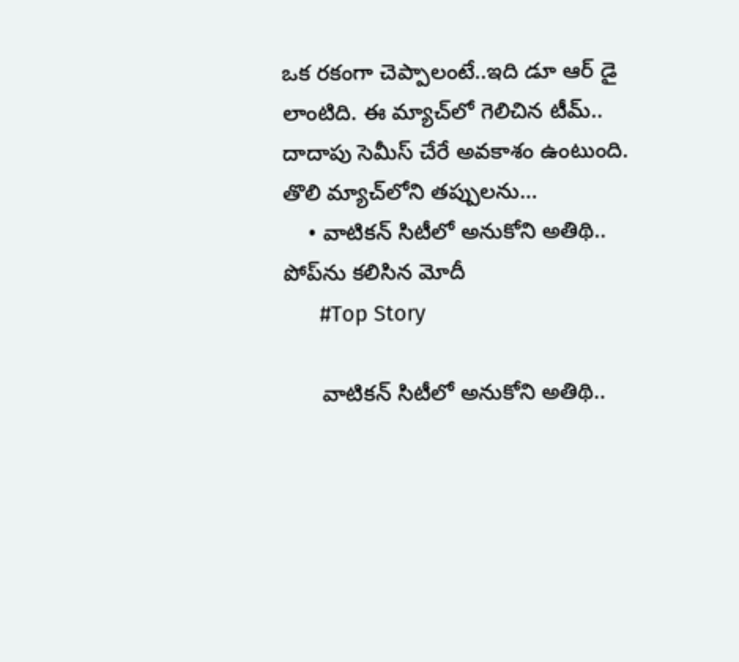ఒక రకంగా చెప్పాలంటే..ఇది డూ ఆర్‌ డై లాంటిది. ఈ మ్యాచ్‌లో గెలిచిన టీమ్‌.. దాదాపు సెమీస్‌ చేరే అవకాశం ఉంటుంది. తొలి మ్యాచ్‌లోని తప్పులను…
    • వాటికన్ సిటీలో అనుకోని అతిథి.. పోప్‌ను కలిసిన మోదీ
      #Top Story

      వాటికన్ సిటీలో అనుకోని అతిథి..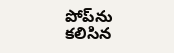పోప్‌ను కలిసిన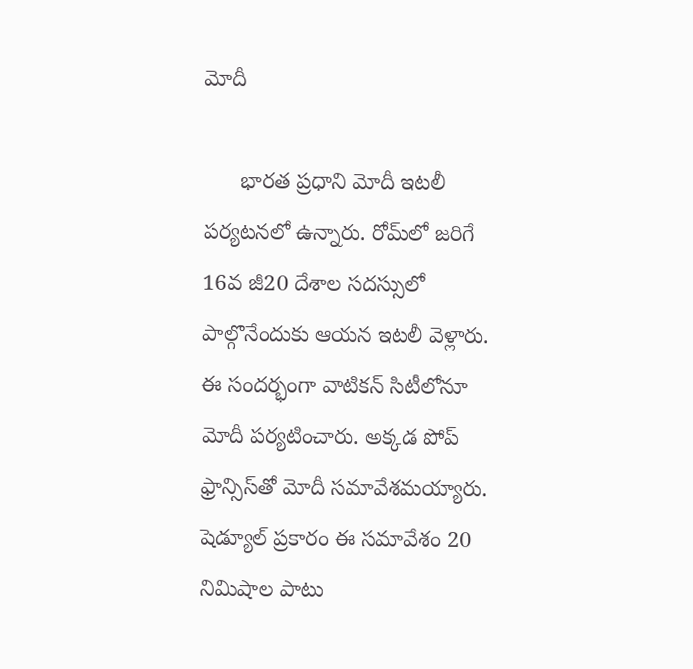మోదీ

      భారత ప్రధాని మోదీ ఇటలీ పర్యటనలో ఉన్నారు. రోమ్‌లో జరిగే 16వ జీ20 దేశాల సదస్సులో పాల్గొనేందుకు ఆయన ఇటలీ వెళ్లారు. ఈ సందర్భంగా వాటికన్ సిటీలోనూ మోదీ పర్యటించారు. అక్కడ పోప్ ఫ్రాన్సిస్‌తో మోదీ సమావేశమయ్యారు. షెడ్యూల్ ప్రకారం ఈ సమావేశం 20 నిమిషాల పాటు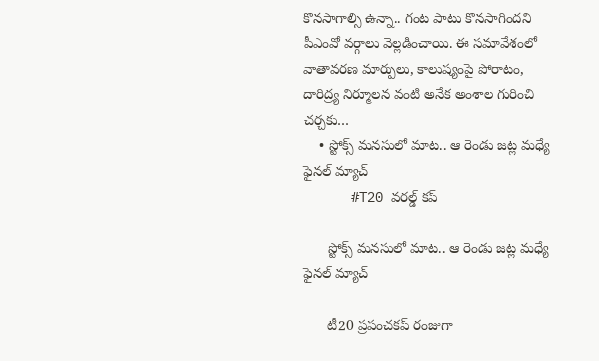కొనసాగాల్సి ఉన్నా.. గంట పాటు కొనసాగిందని పీఎంవో వర్గాలు వెల్లడించాయి. ఈ సమావేశంలో వాతావరణ మార్పులు, కాలుష్యంపై పోరాటం, దారిద్ర్య నిర్మూలన వంటి అనేక అంశాల గురించి చర్చకు…
    • స్టోక్స్ మనసులో మాట.. ఆ రెండు జట్ల మధ్యే ఫైనల్ మ్యాచ్
      #T20 వరల్డ్ కప్

      స్టోక్స్ మనసులో మాట.. ఆ రెండు జట్ల మధ్యే ఫైనల్ మ్యాచ్

      టీ20 ప్రపంచకప్ రంజుగా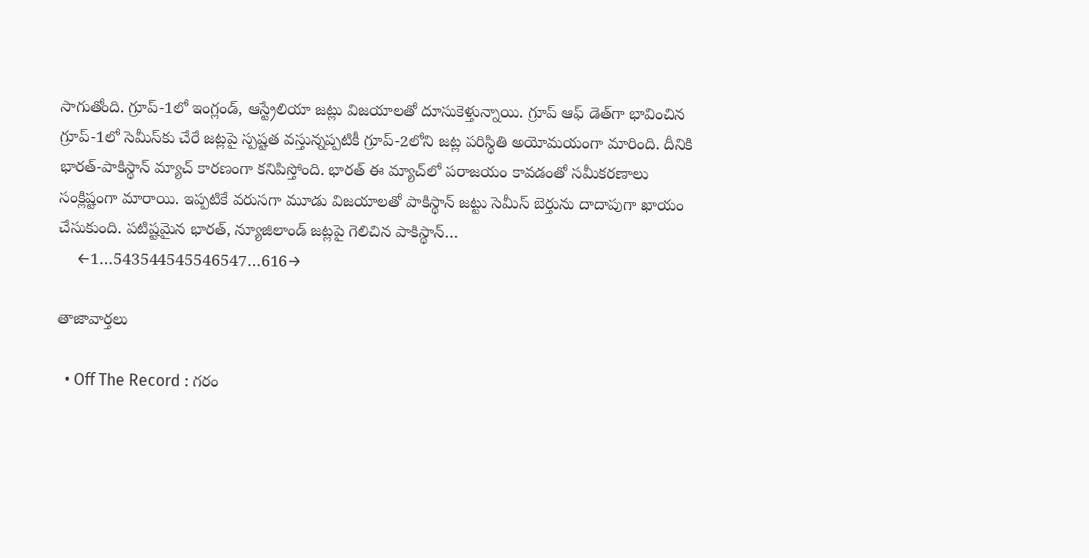సాగుతోంది. గ్రూప్-1లో ఇంగ్లండ్, ఆస్ట్రేలియా జట్లు విజయాలతో దూసుకెళ్తున్నాయి. గ్రూప్ ఆఫ్ డెత్‌గా భావించిన గ్రూప్-1లో సెమీస్‌కు చేరే జట్లపై స్పష్టత వస్తున్నప్పటికీ గ్రూప్-2లోని జట్ల పరిస్థితి అయోమయంగా మారింది. దీనికి భారత్-పాకిస్థాన్ మ్యాచ్ కారణంగా కనిపిస్తోంది. భారత్ ఈ మ్యాచ్‌లో పరాజయం కావడంతో సమీకరణాలు సంక్లిష్టంగా మారాయి. ఇప్పటికే వరుసగా మూడు విజయాలతో పాకిస్థాన్ జట్టు సెమీస్ బెర్తును దాదాపుగా ఖాయం చేసుకుంది. పటిష్టమైన భారత్, న్యూజిలాండ్ జట్లపై గెలిచిన పాకిస్థాన్…
    ←1…543544545546547…616→

తాజావార్తలు

  • Off The Record : గరం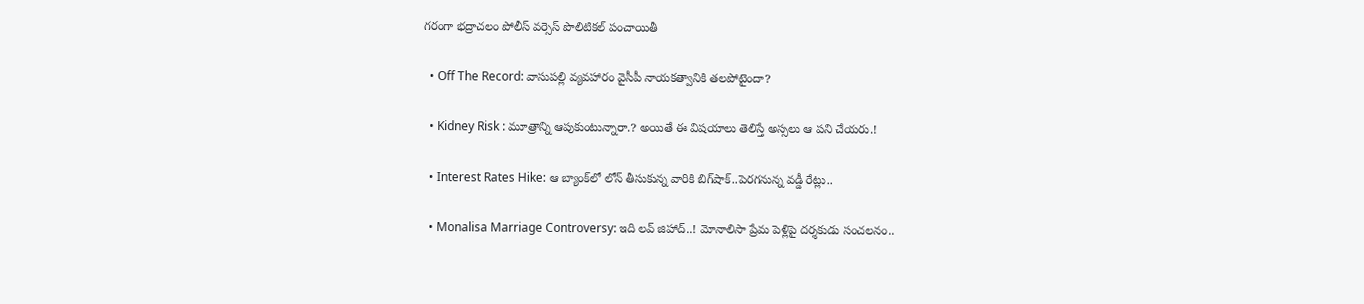గరంగా భద్రాచలం పోలీస్ వర్సెస్ పొలిటికల్ పంచాయితీ

  • Off The Record: వాసుపల్లి వ్యవహారం వైసీపీ నాయకత్వానికి తలపోటైందా?

  • Kidney Risk : మూత్రాన్ని ఆపుకుంటున్నారా.? అయితే ఈ విషయాలు తెలిస్తే అస్సలు ఆ పని చేయరు.!

  • Interest Rates Hike: ఆ బ్యాంక్‌లో లోన్ తీసుకున్న వారికి బిగ్‌షాక్..పెరగనున్న వడ్డీ రేట్లు..

  • Monalisa Marriage Controversy: ఇది లవ్‌ జిహాద్‌..! మోనాలిసా ప్రేమ పెళ్లిపై దర్శకుడు సంచలనం..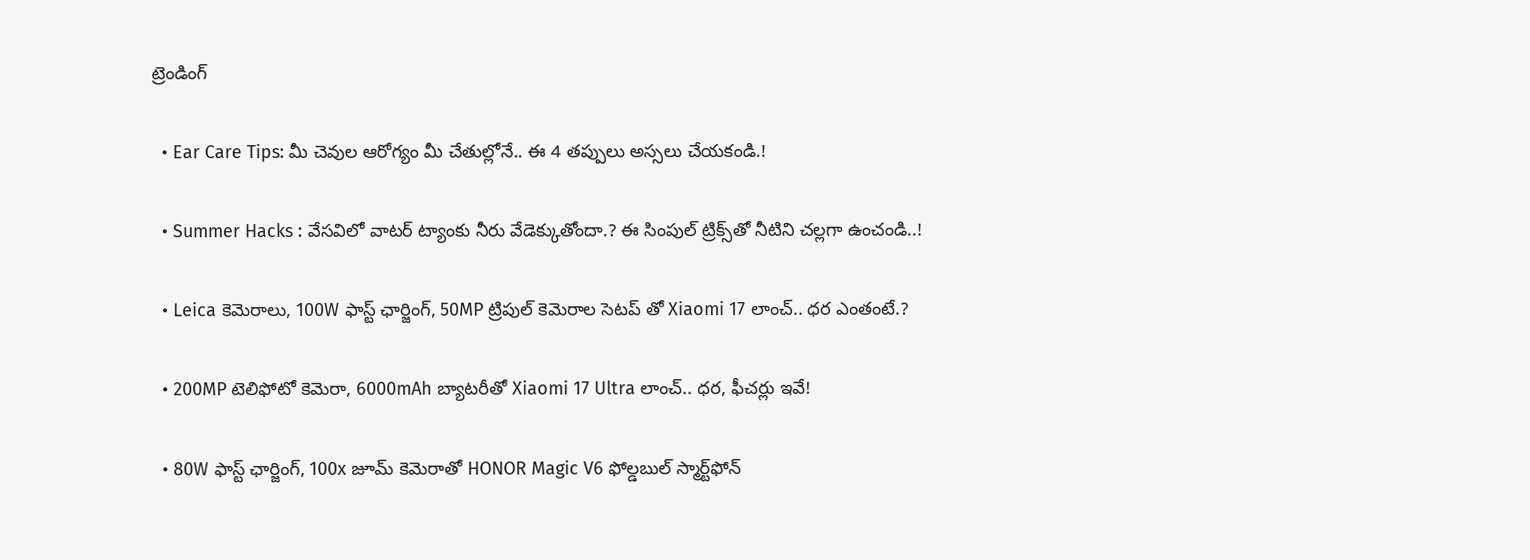ట్రెండింగ్‌

  • Ear Care Tips: మీ చెవుల ఆరోగ్యం మీ చేతుల్లోనే.. ఈ 4 తప్పులు అస్సలు చేయకండి.!

  • Summer Hacks : వేసవిలో వాటర్ ట్యాంకు నీరు వేడెక్కుతోందా.? ఈ సింపుల్ ట్రిక్స్‌తో నీటిని చల్లగా ఉంచండి..!

  • Leica కెమెరాలు, 100W ఫాస్ట్ ఛార్జింగ్‌, 50MP ట్రిపుల్ కెమెరాల సెటప్ తో Xiaomi 17 లాంచ్.. ధర ఎంతంటే.?

  • 200MP టెలిఫోటో కెమెరా, 6000mAh బ్యాటరీతో Xiaomi 17 Ultra లాంచ్.. ధర, ఫీచర్లు ఇవే!

  • 80W ఫాస్ట్ ఛార్జింగ్, 100x జూమ్ కెమెరాతో HONOR Magic V6 ఫోల్డబుల్ స్మార్ట్‌ఫోన్‌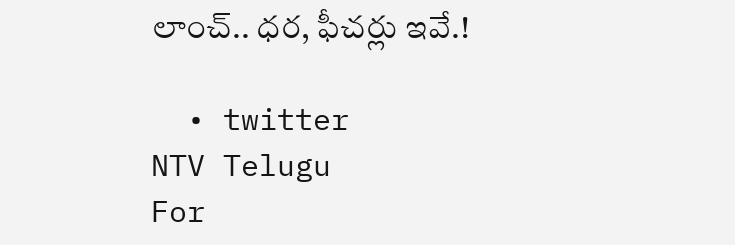లాంచ్.. ధర, ఫీచర్లు ఇవే.!

  • twitter
NTV Telugu
For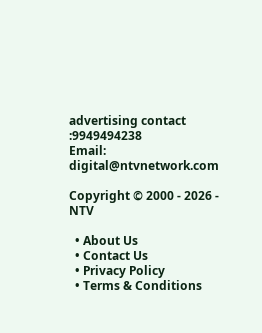advertising contact :9949494238
Email: digital@ntvnetwork.com

Copyright © 2000 - 2026 - NTV

  • About Us
  • Contact Us
  • Privacy Policy
  • Terms & Conditions